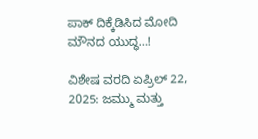ಪಾಕ್ ದಿಕ್ಕೆಡಿಸಿದ ಮೋದಿ ಮೌನದ ಯುದ್ಧ…!

ವಿಶೇಷ ವರದಿ ಏಪ್ರಿಲ್ 22, 2025: ಜಮ್ಮು ಮತ್ತು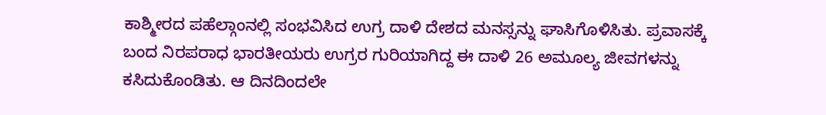ಕಾಶ್ಮೀರದ ಪಹೆಲ್ಗಾಂನಲ್ಲಿ ಸಂಭವಿಸಿದ ಉಗ್ರ ದಾಳಿ ದೇಶದ ಮನಸ್ಸನ್ನು ಘಾಸಿಗೊಳಿಸಿತು. ಪ್ರವಾಸಕ್ಕೆ ಬಂದ ನಿರಪರಾಧ ಭಾರತೀಯರು ಉಗ್ರರ ಗುರಿಯಾಗಿದ್ದ ಈ ದಾಳಿ 26 ಅಮೂಲ್ಯ ಜೀವಗಳನ್ನು ಕಸಿದುಕೊಂಡಿತು. ಆ ದಿನದಿಂದಲೇ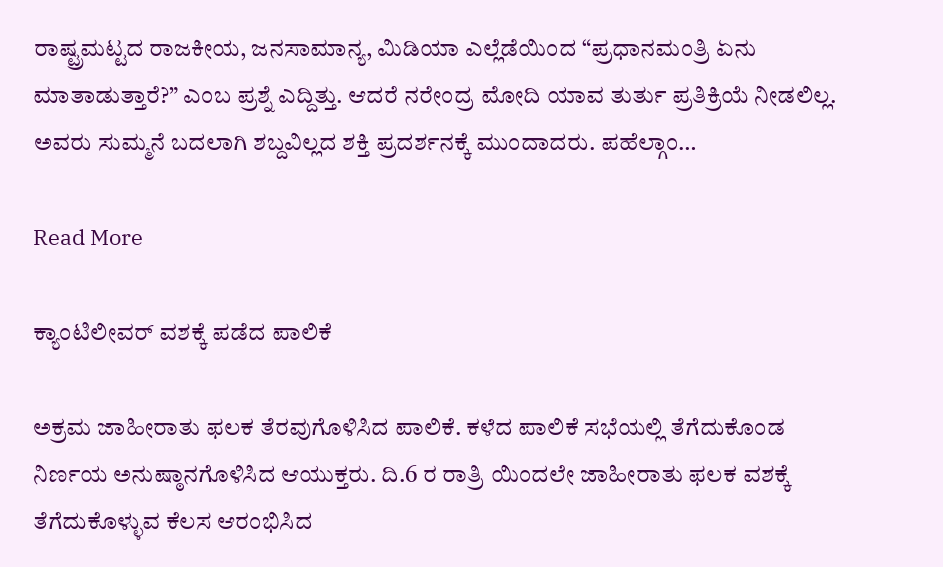ರಾಷ್ಟ್ರಮಟ್ಟದ ರಾಜಕೀಯ, ಜನಸಾಮಾನ್ಯ, ಮಿಡಿಯಾ ಎಲ್ಲೆಡೆಯಿಂದ “ಪ್ರಧಾನಮಂತ್ರಿ ಏನು ಮಾತಾಡುತ್ತಾರೆ?” ಎಂಬ ಪ್ರಶ್ನೆ ಎದ್ದಿತ್ತು. ಆದರೆ ನರೇಂದ್ರ ಮೋದಿ ಯಾವ ತುರ್ತು ಪ್ರತಿಕ್ರಿಯೆ ನೀಡಲಿಲ್ಲ. ಅವರು ಸುಮ್ಮನೆ ಬದಲಾಗಿ ಶಬ್ದವಿಲ್ಲದ ಶಕ್ತಿ ಪ್ರದರ್ಶನಕ್ಕೆ ಮುಂದಾದರು. ಪಹೆಲ್ಗಾಂ…

Read More

ಕ್ಯಾಂಟಿಲೀವರ್ ವಶಕ್ಕೆ ಪಡೆದ ಪಾಲಿಕೆ

ಅಕ್ರಮ ಜಾಹೀರಾತು ಫಲಕ ತೆರವುಗೊಳಿಸಿದ ಪಾಲಿಕೆ. ಕಳೆದ ಪಾಲಿಕೆ ಸಭೆಯಲ್ಲಿ ತೆಗೆದುಕೊಂಡ ನಿರ್ಣಯ ಅನುಷ್ಠಾನಗೊಳಿಸಿದ ಆಯುಕ್ತರು. ದಿ.6 ರ ರಾತ್ರಿ ಯಿಂದಲೇ ಜಾಹೀರಾತು ಫಲಕ ವಶಕ್ಕೆ ತೆಗೆದುಕೊಳ್ಳುವ ಕೆಲಸ ಆರಂಭಿಸಿದ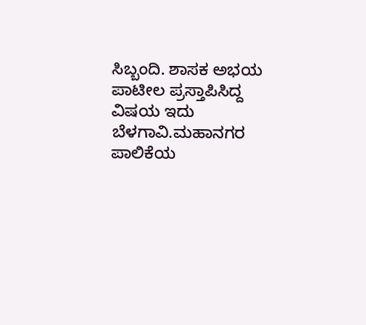ಸಿಬ್ಬಂದಿ. ಶಾಸಕ ಅಭಯ ಪಾಟೀಲ ಪ್ರಸ್ತಾಪಿಸಿದ್ದ ವಿಷಯ ಇದು ಬೆಳಗಾವಿ.ಮಹಾನಗರ ಪಾಲಿಕೆಯ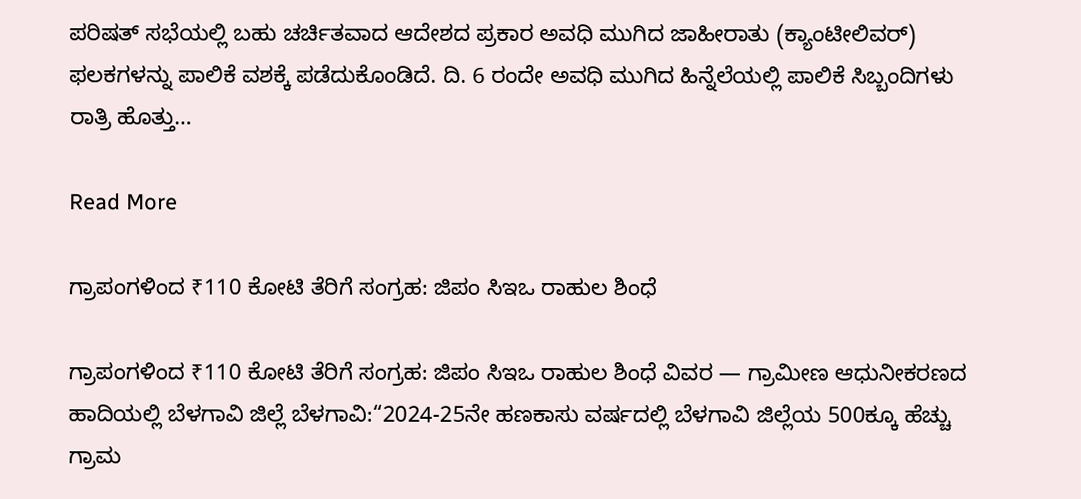ಪರಿಷತ್ ಸಭೆಯಲ್ಲಿ‌ ಬಹು ಚರ್ಚಿತವಾದ ಆದೇಶದ ಪ್ರಕಾರ ಅವಧಿ ಮುಗಿದ ಜಾಹೀರಾತು (ಕ್ಯಾಂಟೀಲಿವರ್) ಫಲಕಗಳನ್ನು ಪಾಲಿಕೆ ವಶಕ್ಕೆ ಪಡೆದುಕೊಂಡಿದೆ. ದಿ. 6 ರಂದೇ ಅವಧಿ‌ ಮುಗಿದ ಹಿನ್ನೆಲೆಯಲ್ಲಿ ಪಾಲಿಕೆ ಸಿಬ್ಬಂದಿಗಳು ರಾತ್ರಿ ಹೊತ್ತು…

Read More

ಗ್ರಾಪಂಗಳಿಂದ ₹110 ಕೋಟಿ ತೆರಿಗೆ ಸಂಗ್ರಹ: ಜಿಪಂ ಸಿಇಒ ರಾಹುಲ ಶಿಂಧೆ

ಗ್ರಾಪಂಗಳಿಂದ ₹110 ಕೋಟಿ ತೆರಿಗೆ ಸಂಗ್ರಹ: ಜಿಪಂ ಸಿಇಒ ರಾಹುಲ ಶಿಂಧೆ ವಿವರ — ಗ್ರಾಮೀಣ ಆಧುನೀಕರಣದ ಹಾದಿಯಲ್ಲಿ ಬೆಳಗಾವಿ ಜಿಲ್ಲೆ ಬೆಳಗಾವಿ:“2024-25ನೇ ಹಣಕಾಸು ವರ್ಷದಲ್ಲಿ ಬೆಳಗಾವಿ ಜಿಲ್ಲೆಯ 500ಕ್ಕೂ ಹೆಚ್ಚು ಗ್ರಾಮ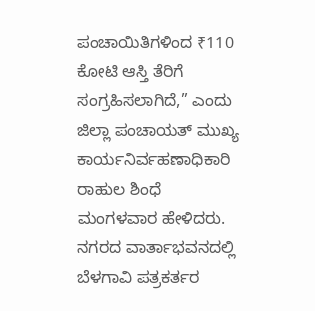ಪಂಚಾಯಿತಿಗಳಿಂದ ₹110 ಕೋಟಿ ಆಸ್ತಿ ತೆರಿಗೆ ಸಂಗ್ರಹಿಸಲಾಗಿದೆ,” ಎಂದು ಜಿಲ್ಲಾ ಪಂಚಾಯತ್ ಮುಖ್ಯ ಕಾರ್ಯನಿರ್ವಹಣಾಧಿಕಾರಿ ರಾಹುಲ ಶಿಂಧೆ ಮಂಗಳವಾರ ಹೇಳಿದರು. ನಗರದ ವಾರ್ತಾಭವನದಲ್ಲಿ ಬೆಳಗಾವಿ ಪತ್ರಕರ್ತರ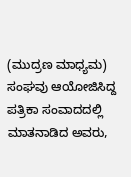(ಮುದ್ರಣ ಮಾಧ್ಯಮ) ಸಂಘವು ಆಯೋಜಿಸಿದ್ದ ಪತ್ರಿಕಾ ಸಂವಾದದಲ್ಲಿ ಮಾತನಾಡಿದ ಅವರು,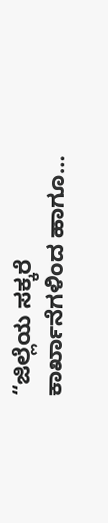“ಜಿಲ್ಲೆಯ ಸಕ್ಕರೆ ಕಾರ್ಖಾನೆಗಳಿಂದ ಹಾಗೂ…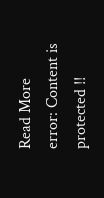Read More
error: Content is protected !!